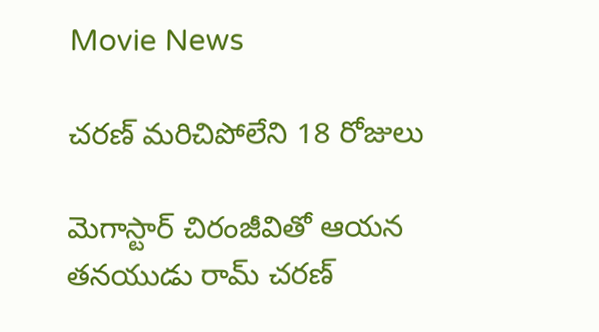Movie News

చరణ్ మరిచిపోలేని 18 రోజులు

మెగాస్టార్ చిరంజీవితో ఆయన తనయుడు రామ్ చరణ్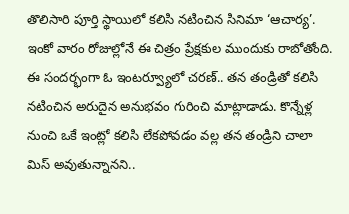తొలిసారి పూర్తి స్థాయిలో కలిసి నటించిన సినిమా ‘ఆచార్య’. ఇంకో వారం రోజుల్లోనే ఈ చిత్రం ప్రేక్షకుల ముందుకు రాబోతోంది. ఈ సందర్భంగా ఓ ఇంటర్వ్యూలో చరణ్.. తన తండ్రితో కలిసి నటించిన అరుదైన అనుభవం గురించి మాట్లాడాడు. కొన్నేళ్ల నుంచి ఒకే ఇంట్లో కలిసి లేకపోవడం వల్ల తన తండ్రిని చాలా మిస్ అవుతున్నానని..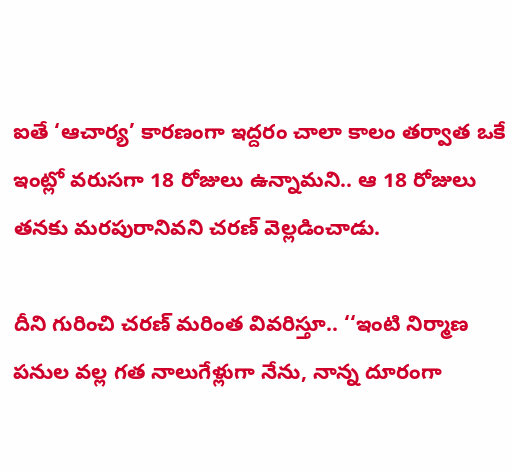ఐతే ‘ఆచార్య’ కారణంగా ఇద్దరం చాలా కాలం తర్వాత ఒకే ఇంట్లో వరుసగా 18 రోజులు ఉన్నామని.. ఆ 18 రోజులు తనకు మరపురానివని చరణ్ వెల్లడించాడు.

దీని గురించి చరణ్ మరింత వివరిస్తూ.. ‘‘ఇంటి నిర్మాణ పనుల వల్ల గత నాలుగేళ్లుగా నేను, నాన్న దూరంగా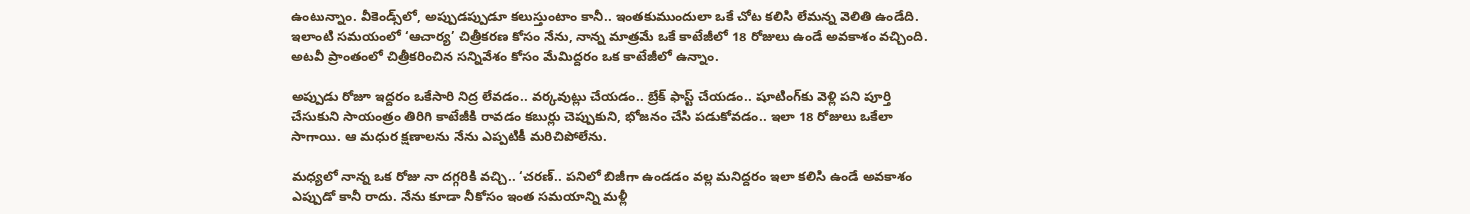ఉంటున్నాం. వీకెండ్స్‌లో, అప్పుడప్పుడూ కలుస్తుంటాం కానీ.. ఇంతకుముందులా ఒకే చోట కలిసి లేమన్న వెలితి ఉండేది. ఇలాంటి సమయంలో ‘ఆచార్య’ చిత్రీకరణ కోసం నేను, నాన్న మాత్రమే ఒకే కాటేజీలో 18 రోజులు ఉండే అవకాశం వచ్చింది. అటవీ ప్రాంతంలో చిత్రీకరించిన సన్నివేశం కోసం మేమిద్దరం ఒక కాటేజీలో ఉన్నాం.

అప్పుడు రోజూ ఇద్దరం ఒకేసారి నిద్ర లేవడం.. వర్కవుట్లు చేయడం.. బ్రేక్ ఫాస్ట్ చేయడం.. షూటింగ్‌కు వెళ్లి పని పూర్తి చేసుకుని సాయంత్రం తిరిగి కాటేజీకి రావడం కబుర్లు చెప్పుకుని, భోజనం చేసి పడుకోవడం.. ఇలా 18 రోజులు ఒకేలా సాగాయి. ఆ మధుర క్షణాలను నేను ఎప్పటికీ మరిచిపోలేను.

మధ్యలో నాన్న ఒక రోజు నా దగ్గరికి వచ్చి.. ‘చరణ్.. పనిలో బిజీగా ఉండడం వల్ల మనిద్దరం ఇలా కలిసి ఉండే అవకాశం ఎప్పుడో కానీ రాదు. నేను కూడా నీకోసం ఇంత సమయాన్ని మళ్లీ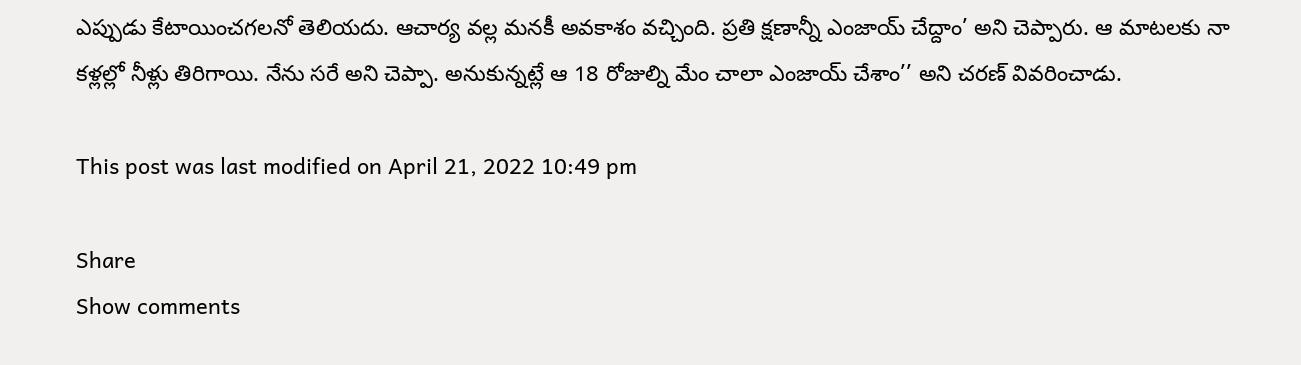ఎప్పుడు కేటాయించగలనో తెలియదు. ఆచార్య వల్ల మనకీ అవకాశం వచ్చింది. ప్రతి క్షణాన్నీ ఎంజాయ్ చేద్దాం’ అని చెప్పారు. ఆ మాటలకు నా కళ్లల్లో నీళ్లు తిరిగాయి. నేను సరే అని చెప్పా. అనుకున్నట్లే ఆ 18 రోజుల్ని మేం చాలా ఎంజాయ్ చేశాం’’ అని చరణ్ వివరించాడు.

This post was last modified on April 21, 2022 10:49 pm

Share
Show comments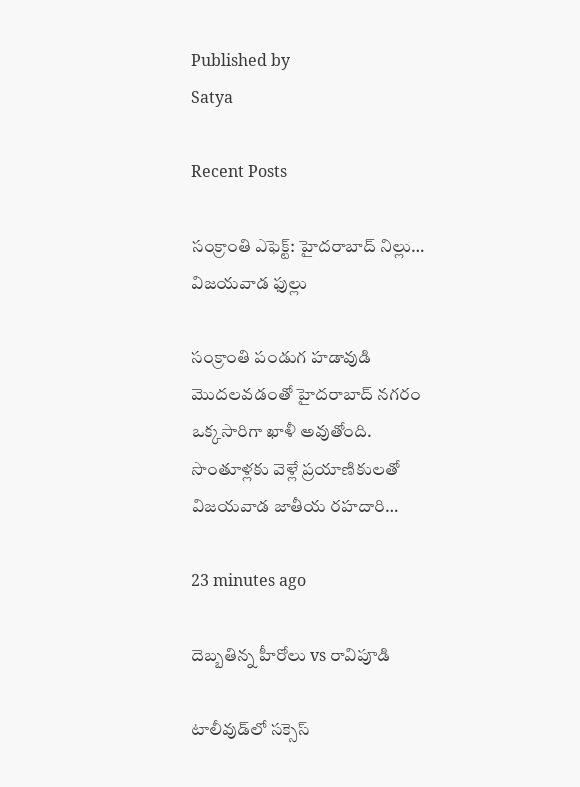Published by
Satya

Recent Posts

సంక్రాంతి ఎఫెక్ట్: హైదరాబాద్ నిల్లు… విజయవాడ ఫుల్లు

సంక్రాంతి పండుగ హడావుడి మొదలవడంతో హైదరాబాద్ నగరం ఒక్కసారిగా ఖాళీ అవుతోంది. సొంతూళ్లకు వెళ్లే ప్రయాణికులతో విజయవాడ జాతీయ రహదారి…

23 minutes ago

దెబ్బతిన్న హీరోలు vs రావిపూడి

టాలీవుడ్‌లో సక్సెస్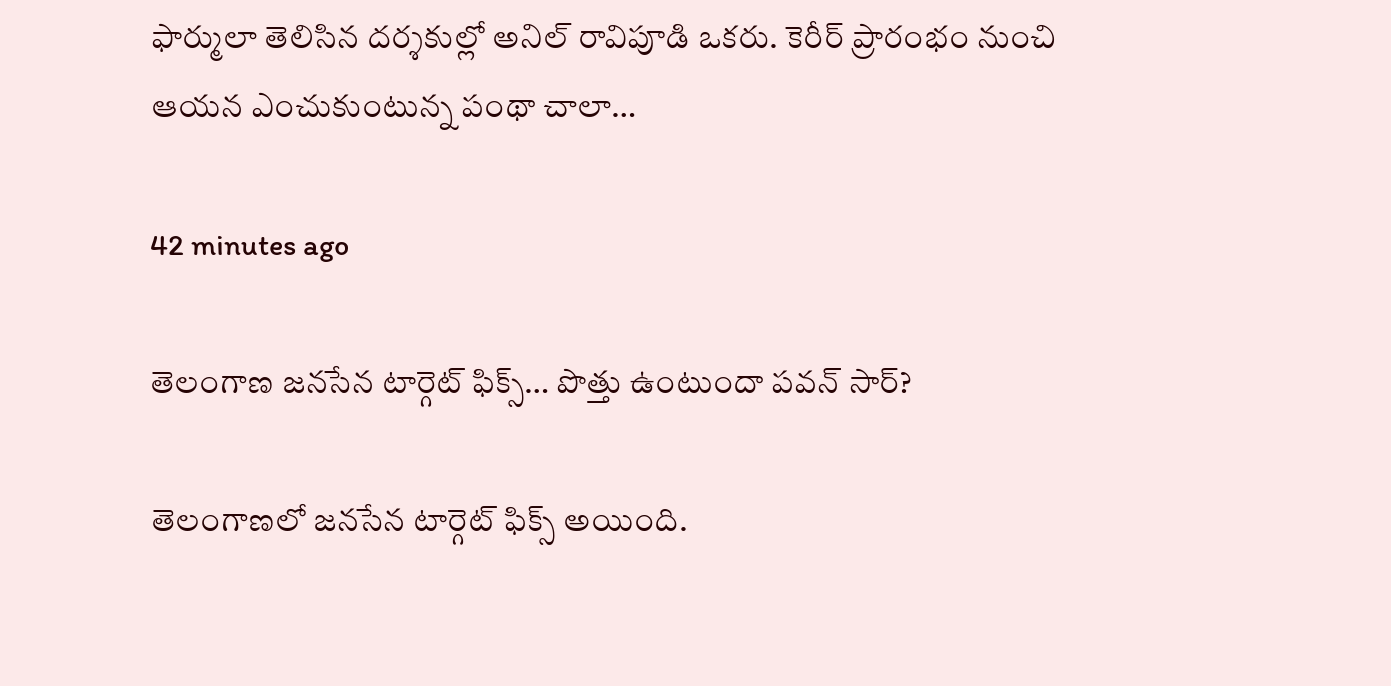ఫార్ములా తెలిసిన దర్శకుల్లో అనిల్ రావిపూడి ఒకరు. కెరీర్ ప్రారంభం నుంచి ఆయన ఎంచుకుంటున్న పంథా చాలా…

42 minutes ago

తెలంగాణ జనసేన టార్గెట్ ఫిక్స్… పొత్తు ఉంటుందా పవన్ సార్?

తెలంగాణలో జనసేన టార్గెట్ ఫిక్స్ అయింది.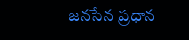జనసేన ప్రధాన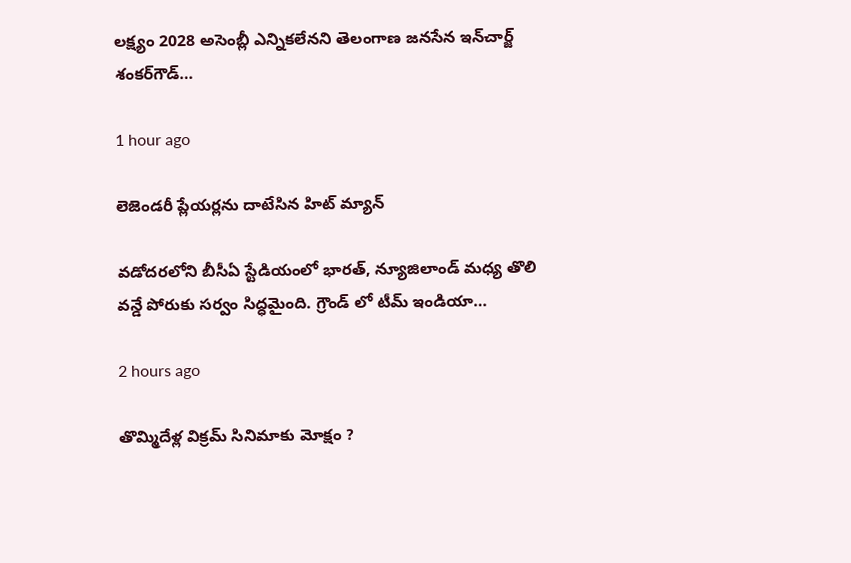లక్ష్యం 2028 అసెంబ్లీ ఎన్నికలేనని తెలంగాణ జనసేన ఇన్‌చార్జ్‌ శంకర్‌గౌడ్‌…

1 hour ago

లెజెండరీ ప్లేయర్లను దాటేసిన హిట్ మ్యాన్

వడోదరలోని బీసీఏ స్టేడియంలో భారత్, న్యూజిలాండ్ మధ్య తొలి వన్డే పోరుకు సర్వం సిద్ధమైంది. గ్రౌండ్ లో టీమ్ ఇండియా…

2 hours ago

తొమ్మిదేళ్ల విక్రమ్ సినిమాకు మోక్షం ?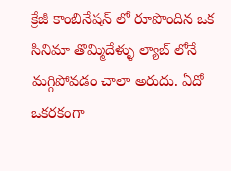క్రేజీ కాంబినేషన్ లో రూపొందిన ఒక సినిమా తొమ్మిదేళ్ళు ల్యాబ్ లోనే మగ్గిపోవడం చాలా అరుదు. ఏదో ఒకరకంగా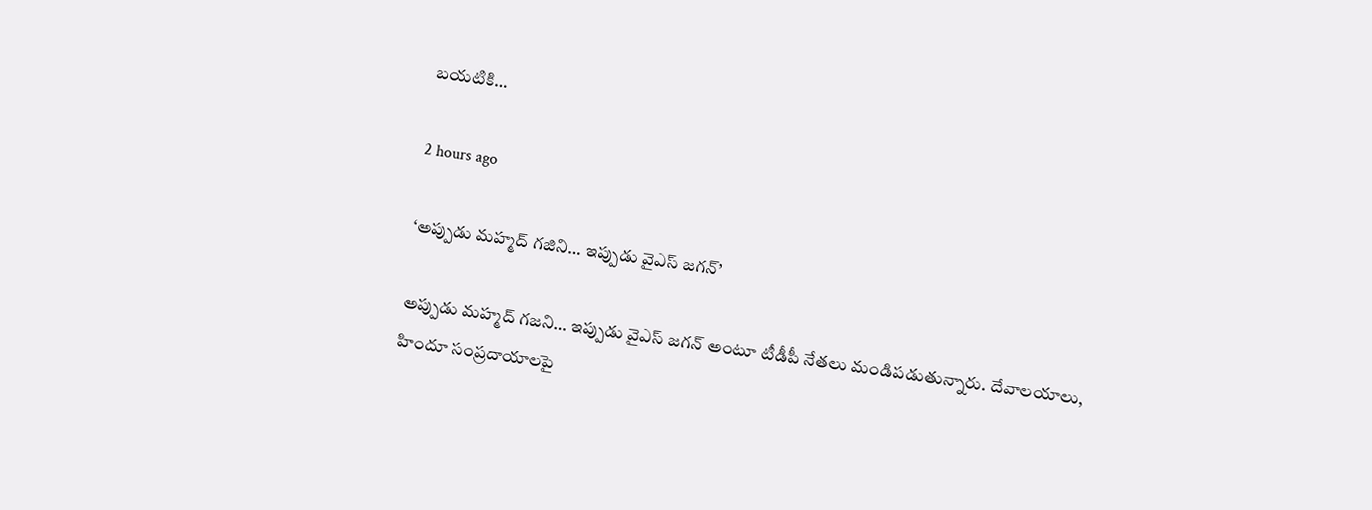బయటికి…

2 hours ago

‘అప్పుడు మహ్మద్ గజిని… ఇప్పుడు వైఎస్ జగన్’

అప్పుడు మహ్మద్‌ గజని… ఇప్పుడు వైఎస్‌ జగన్‌ అంటూ టీడీపీ నేతలు మండిపడుతున్నారు. దేవాలయాలు, హిందూ సంప్రదాయాలపై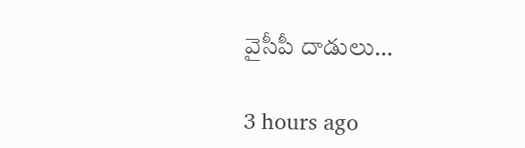వైసీపీ దాడులు…

3 hours ago